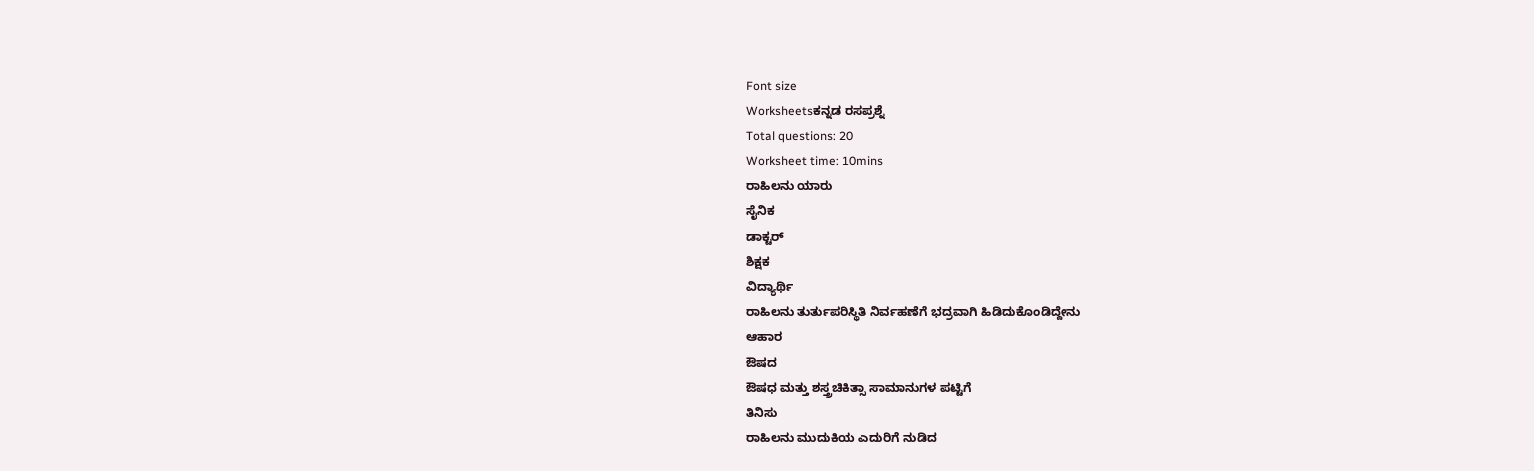Font size
Worksheetsಕನ್ನಡ ರಸಪ್ರಶ್ನೆ
Total questions: 20
Worksheet time: 10mins
ರಾಹಿಲನು ಯಾರು
ಸೈನಿಕ
ಡಾಕ್ಟರ್
ಶಿಕ್ಷಕ
ವಿದ್ಯಾರ್ಥಿ
ರಾಹಿಲನು ತುರ್ತುಪರಿಸ್ಥಿತಿ ನಿರ್ವಹಣೆಗೆ ಭದ್ರವಾಗಿ ಹಿಡಿದುಕೊಂಡಿದ್ದೇನು
ಆಹಾರ
ಔಷದ
ಔಷಧ ಮತ್ತು ಶಸ್ತ್ರಚಿಕಿತ್ಸಾ ಸಾಮಾನುಗಳ ಪಟ್ಟಿಗೆ
ತಿನಿಸು
ರಾಹಿಲನು ಮುದುಕಿಯ ಎದುರಿಗೆ ನುಡಿದ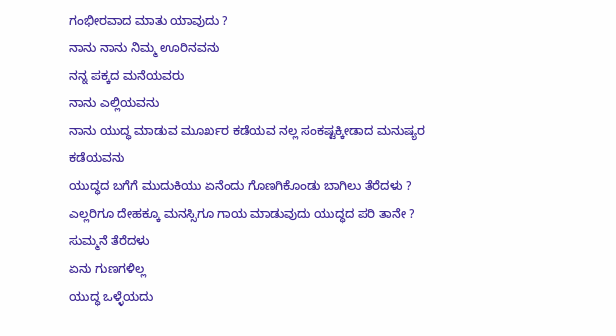ಗಂಭೀರವಾದ ಮಾತು ಯಾವುದು ?
ನಾನು ನಾನು ನಿಮ್ಮ ಊರಿನವನು
ನನ್ನ ಪಕ್ಕದ ಮನೆಯವರು
ನಾನು ಎಲ್ಲಿಯವನು
ನಾನು ಯುದ್ಧ ಮಾಡುವ ಮೂರ್ಖರ ಕಡೆಯವ ನಲ್ಲ ಸಂಕಷ್ಟಕ್ಕೀಡಾದ ಮನುಷ್ಯರ ಕಡೆಯವನು
ಯುದ್ಧದ ಬಗೆಗೆ ಮುದುಕಿಯು ಏನೆಂದು ಗೊಣಗಿಕೊಂಡು ಬಾಗಿಲು ತೆರೆದಳು ?
ಎಲ್ಲರಿಗೂ ದೇಹಕ್ಕೂ ಮನಸ್ಸಿಗೂ ಗಾಯ ಮಾಡುವುದು ಯುದ್ಧದ ಪರಿ ತಾನೇ ?
ಸುಮ್ಮನೆ ತೆರೆದಳು
ಏನು ಗುಣಗಳಿಲ್ಲ
ಯುದ್ಧ ಒಳ್ಳೆಯದು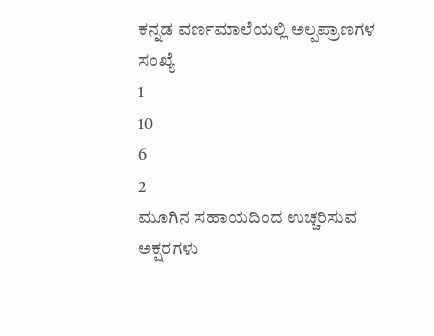ಕನ್ನಡ ವರ್ಣಮಾಲೆಯಲ್ಲಿ ಅಲ್ಪಪ್ರಾಣಗಳ ಸಂಖ್ಯೆ
1
10
6
2
ಮೂಗಿನ ಸಹಾಯದಿಂದ ಉಚ್ಚರಿಸುವ ಅಕ್ಷರಗಳು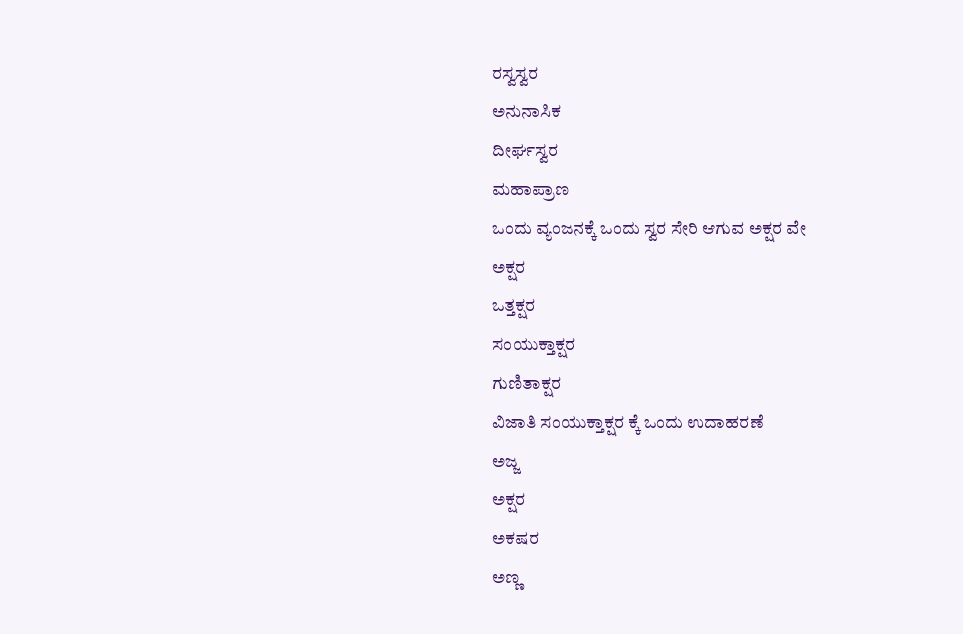ರಸ್ವಸ್ವರ
ಅನುನಾಸಿಕ
ದೀರ್ಘಸ್ವರ
ಮಹಾಪ್ರಾಣ
ಒಂದು ವ್ಯಂಜನಕ್ಕೆ ಒಂದು ಸ್ವರ ಸೇರಿ ಆಗುವ ಅಕ್ಷರ ವೇ
ಅಕ್ಷರ
ಒತ್ತಕ್ಷರ
ಸಂಯುಕ್ತಾಕ್ಷರ
ಗುಣಿತಾಕ್ಷರ
ವಿಜಾತಿ ಸಂಯುಕ್ತಾಕ್ಷರ ಕ್ಕೆ ಒಂದು ಉದಾಹರಣೆ
ಅಜ್ಜ
ಅಕ್ಷರ
ಅಕಷರ
ಅಣ್ಣ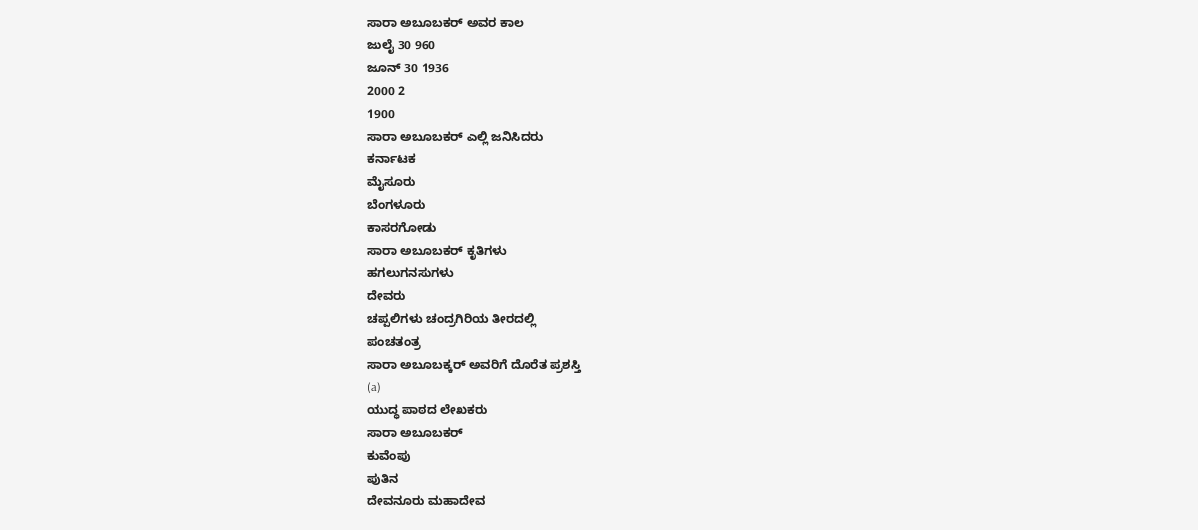ಸಾರಾ ಅಬೂಬಕರ್ ಅವರ ಕಾಲ
ಜುಲೈ 30 960
ಜೂನ್ 30 1936
2000 2
1900
ಸಾರಾ ಅಬೂಬಕರ್ ಎಲ್ಲಿ ಜನಿಸಿದರು
ಕರ್ನಾಟಕ
ಮೈಸೂರು
ಬೆಂಗಳೂರು
ಕಾಸರಗೋಡು
ಸಾರಾ ಅಬೂಬಕರ್ ಕೃತಿಗಳು
ಹಗಲುಗನಸುಗಳು
ದೇವರು
ಚಪ್ಪಲಿಗಳು ಚಂದ್ರಗಿರಿಯ ತೀರದಲ್ಲಿ
ಪಂಚತಂತ್ರ
ಸಾರಾ ಅಬೂಬಕ್ಕರ್ ಅವರಿಗೆ ದೊರೆತ ಪ್ರಶಸ್ತಿ
(a)
ಯುದ್ಧ ಪಾಠದ ಲೇಖಕರು
ಸಾರಾ ಅಬೂಬಕರ್
ಕುವೆಂಪು
ಪುತಿನ
ದೇವನೂರು ಮಹಾದೇವ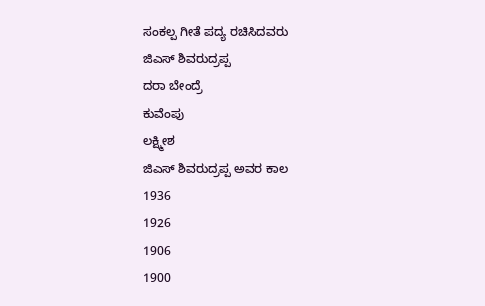ಸಂಕಲ್ಪ ಗೀತೆ ಪದ್ಯ ರಚಿಸಿದವರು
ಜಿಎಸ್ ಶಿವರುದ್ರಪ್ಪ
ದರಾ ಬೇಂದ್ರೆ
ಕುವೆಂಪು
ಲಕ್ಷ್ಮೀಶ
ಜಿಎಸ್ ಶಿವರುದ್ರಪ್ಪ ಅವರ ಕಾಲ
1936
1926
1906
1900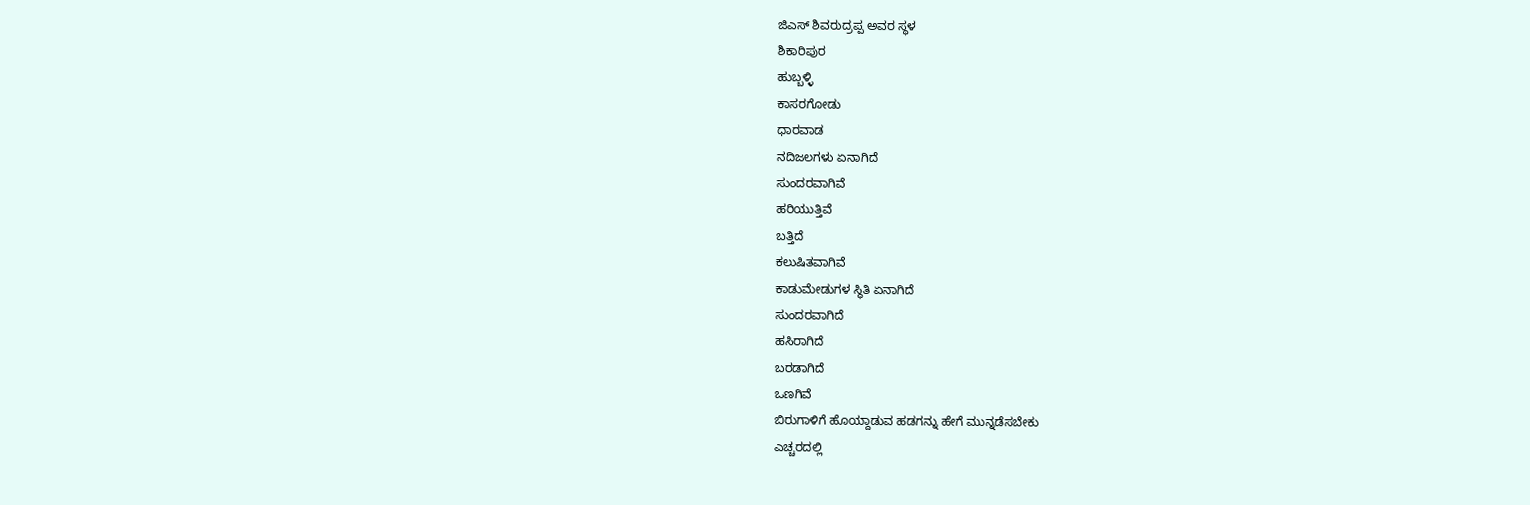ಜಿಎಸ್ ಶಿವರುದ್ರಪ್ಪ ಅವರ ಸ್ಥಳ
ಶಿಕಾರಿಪುರ
ಹುಬ್ಬಳ್ಳಿ
ಕಾಸರಗೋಡು
ಧಾರವಾಡ
ನದಿಜಲಗಳು ಏನಾಗಿದೆ
ಸುಂದರವಾಗಿವೆ
ಹರಿಯುತ್ತಿವೆ
ಬತ್ತಿದೆ
ಕಲುಷಿತವಾಗಿವೆ
ಕಾಡುಮೇಡುಗಳ ಸ್ಥಿತಿ ಏನಾಗಿದೆ
ಸುಂದರವಾಗಿದೆ
ಹಸಿರಾಗಿದೆ
ಬರಡಾಗಿದೆ
ಒಣಗಿವೆ
ಬಿರುಗಾಳಿಗೆ ಹೊಯ್ದಾಡುವ ಹಡಗನ್ನು ಹೇಗೆ ಮುನ್ನಡೆಸಬೇಕು
ಎಚ್ಚರದಲ್ಲಿ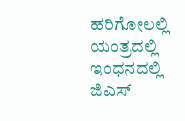ಹರಿಗೋಲಲ್ಲಿ
ಯಂತ್ರದಲ್ಲಿ
ಇಂಧನದಲ್ಲಿ
ಜಿಎಸ್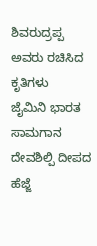ಶಿವರುದ್ರಪ್ಪ ಅವರು ರಚಿಸಿದ ಕೃತಿಗಳು
ಜೈಮಿನಿ ಭಾರತ
ಸಾಮಗಾನ ದೇವಶಿಲ್ಪಿ ದೀಪದ ಹೆಜ್ಜೆ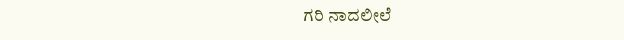ಗರಿ ನಾದಲೀಲೆ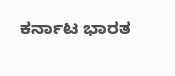ಕರ್ನಾಟ ಭಾರತ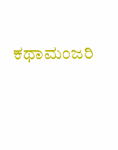ಕಥಾಮಂಜರಿ